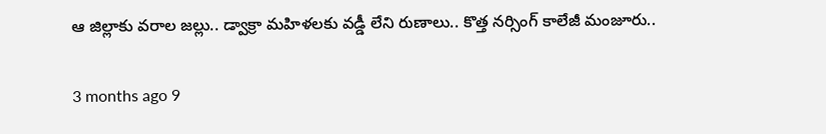ఆ జిల్లాకు వరాల జల్లు.. డ్వాక్రా మహిళలకు వడ్డీ లేని రుణాలు.. కొత్త నర్సింగ్ కాలేజీ మంజూరు..

3 months ago 9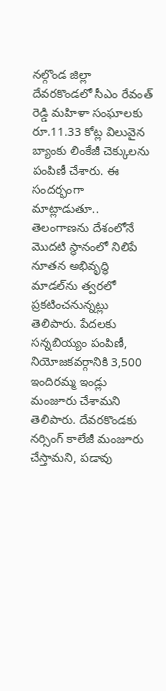నల్గొండ జిల్లా దేవరకొండలో సీఎం రేవంత్ రెడ్డి మహిళా సంఘాలకు రూ.11.33 కోట్ల విలువైన బ్యాంకు లింకేజీ చెక్కులను పంపిణీ చేశారు. ఈ సందర్భంగా మాట్లాడుతూ.. తెలంగాణను దేశంలోనే మొదటి స్థానంలో నిలిపే నూతన అభివృద్ధి మాడల్‌ను త్వరలో ప్రకటించనున్నట్లు తెలిపారు. పేదలకు సన్నబియ్యం పంపిణీ, నియోజకవర్గానికి 3,500 ఇందిరమ్మ ఇండ్లు మంజూరు చేశామని తెలిపారు. దేవరకొండకు నర్సింగ్ కాలేజీ మంజూరు చేస్తామని, పడావు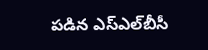పడిన ఎస్ఎల్‌బీసీ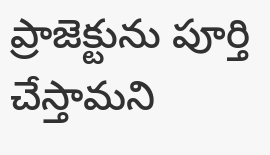ప్రాజెక్టును పూర్తి చేస్తామని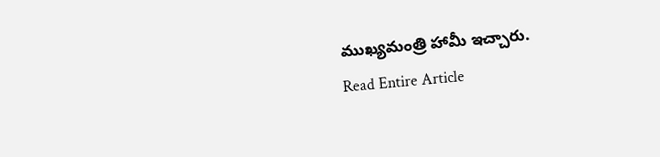ముఖ్యమంత్రి హామీ ఇచ్చారు.
Read Entire Article